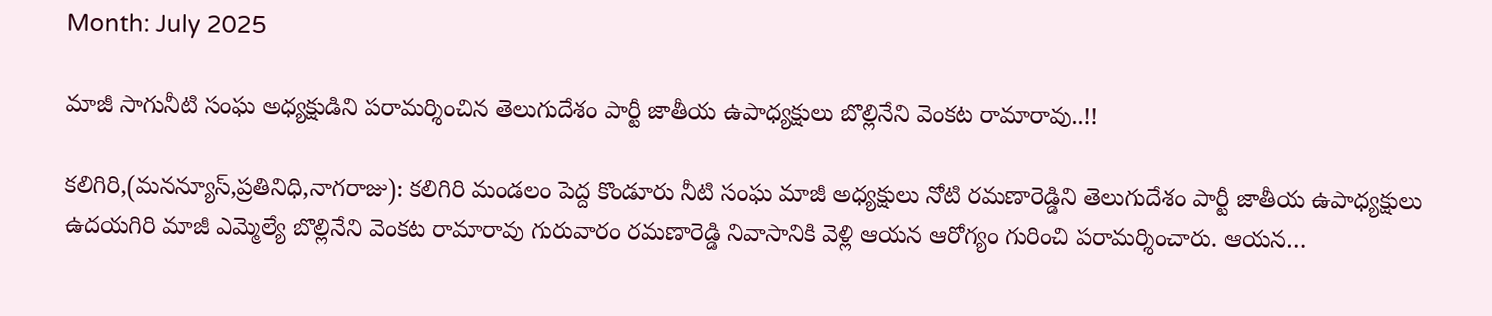Month: July 2025

మాజీ సాగునీటి సంఘ అధ్యక్షుడిని పరామర్శించిన తెలుగుదేశం పార్టీ జాతీయ ఉపాధ్యక్షులు బొల్లినేని వెంకట రామారావు..!!

కలిగిరి,(మనన్యూస్,ప్రతినిధి,నాగరాజు): కలిగిరి మండలం పెద్ద కొండూరు నీటి సంఘ మాజీ అధ్యక్షులు నోటి రమణారెడ్డిని తెలుగుదేశం పార్టీ జాతీయ ఉపాధ్యక్షులు ఉదయగిరి మాజీ ఎమ్మెల్యే బొల్లినేని వెంకట రామారావు గురువారం రమణారెడ్డి నివాసానికి వెళ్లి ఆయన ఆరోగ్యం గురించి పరామర్శించారు. ఆయన…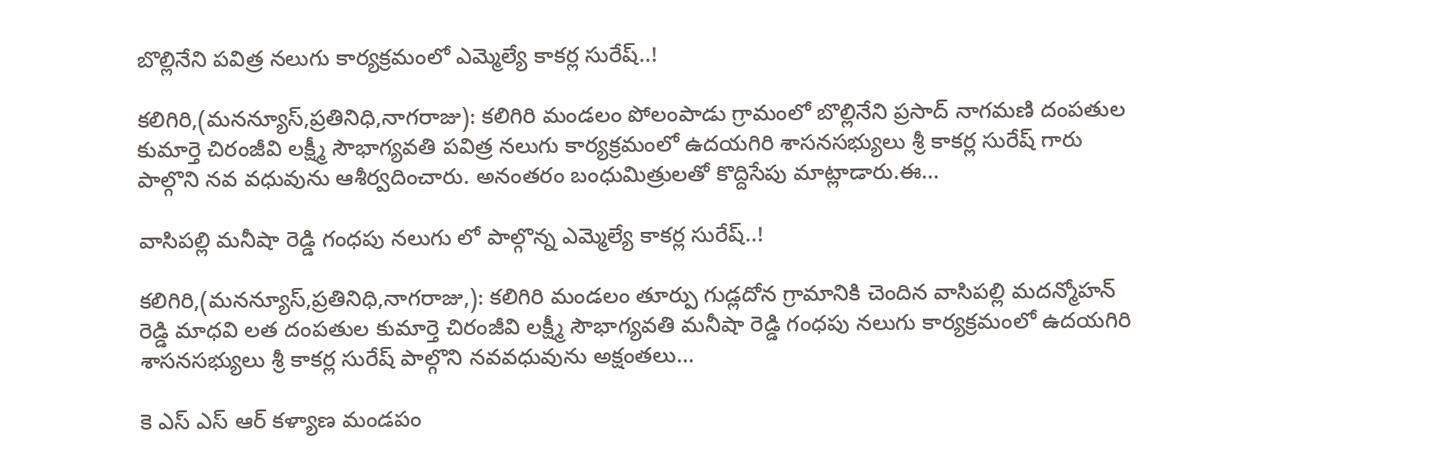బొల్లినేని పవిత్ర నలుగు కార్యక్రమంలో ఎమ్మెల్యే కాకర్ల సురేష్..!

కలిగిరి,(మనన్యూస్,ప్రతినిధి,నాగరాజు): కలిగిరి మండలం పోలంపాడు గ్రామంలో బొల్లినేని ప్రసాద్ నాగమణి దంపతుల కుమార్తె చిరంజీవి లక్ష్మీ సౌభాగ్యవతి పవిత్ర నలుగు కార్యక్రమంలో ఉదయగిరి శాసనసభ్యులు శ్రీ కాకర్ల సురేష్ గారు పాల్గొని నవ వధువును ఆశీర్వదించారు. అనంతరం బంధుమిత్రులతో కొద్దిసేపు మాట్లాడారు.ఈ…

వాసిపల్లి మనీషా రెడ్డి గంధపు నలుగు లో పాల్గొన్న ఎమ్మెల్యే కాకర్ల సురేష్..!

కలిగిరి,(మనన్యూస్,ప్రతినిధి,నాగరాజు,): కలిగిరి మండలం తూర్పు గుడ్లదోన గ్రామానికి చెందిన వాసిపల్లి మదన్మోహన్ రెడ్డి మాధవి లత దంపతుల కుమార్తె చిరంజీవి లక్ష్మీ సౌభాగ్యవతి మనీషా రెడ్డి గంధపు నలుగు కార్యక్రమంలో ఉదయగిరి శాసనసభ్యులు శ్రీ కాకర్ల సురేష్ పాల్గొని నవవధువును అక్షంతలు…

కె ఎస్ ఎస్ ఆర్ కళ్యాణ మండపం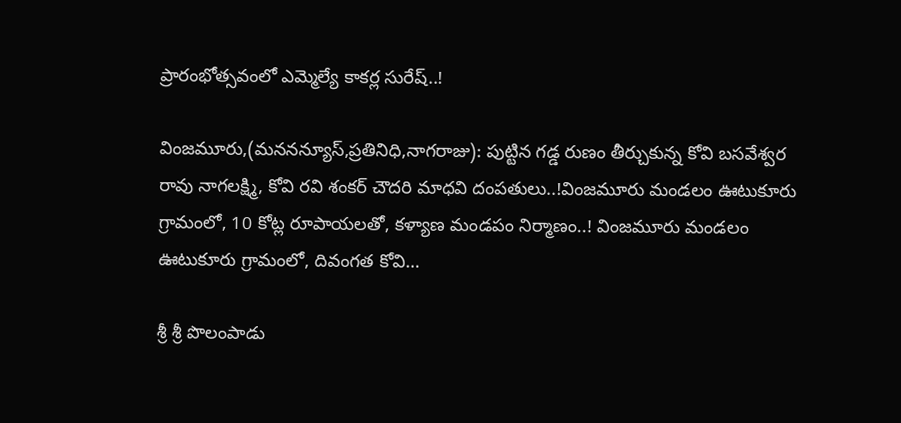ప్రారంభోత్సవంలో ఎమ్మెల్యే కాకర్ల సురేష్..!

వింజమూరు,(మననన్యూస్,ప్రతినిధి,నాగరాజు): పుట్టిన గడ్డ రుణం తీర్చుకున్న కోవి బసవేశ్వర రావు నాగలక్ష్మి, కోవి రవి శంకర్ చౌదరి మాధవి దంపతులు..!వింజమూరు మండలం ఊటుకూరు గ్రామంలో, 10 కోట్ల రూపాయలతో, కళ్యాణ మండపం నిర్మాణం..! వింజమూరు మండలం ఊటుకూరు గ్రామంలో, దివంగత కోవి…

శ్రీ శ్రీ పొలంపాడు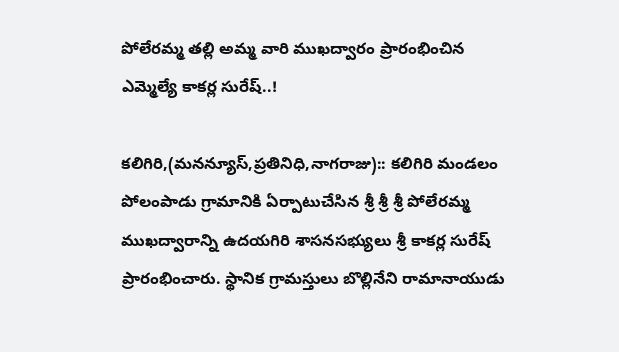పోలేరమ్మ తల్లి అమ్మ వారి ముఖద్వారం ప్రారంభించిన ఎమ్మెల్యే కాకర్ల సురేష్..!

కలిగిరి,(మనన్యూస్,ప్రతినిధి,నాగరాజు):: కలిగిరి మండలం పోలంపాడు గ్రామానికి ఏర్పాటుచేసిన శ్రీ శ్రీ శ్రీ పోలేరమ్మ ముఖద్వారాన్ని ఉదయగిరి శాసనసభ్యులు శ్రీ కాకర్ల సురేష్ ప్రారంభించారు. స్థానిక గ్రామస్తులు బొల్లినేని రామానాయుడు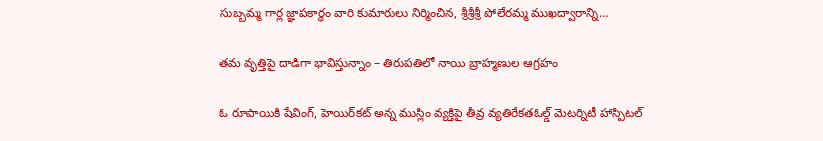సుబ్బమ్మ గార్ల జ్ఞాపకార్థం వారి కుమారులు నిర్మించిన, శ్రీశ్రీశ్రీ పోలేరమ్మ ముఖద్వారాన్ని…

తమ వృత్తిపై దాడిగా భావిస్తున్నాం – తిరుపతిలో నాయి బ్రాహ్మణుల ఆగ్రహం

ఓ రూపాయికి షేవింగ్, హెయిర్‌కట్ అన్న ముస్లిం వ్యక్తిపై తీవ్ర వ్యతిరేకతఓల్డ్ మెటర్నిటీ హాస్పిటల్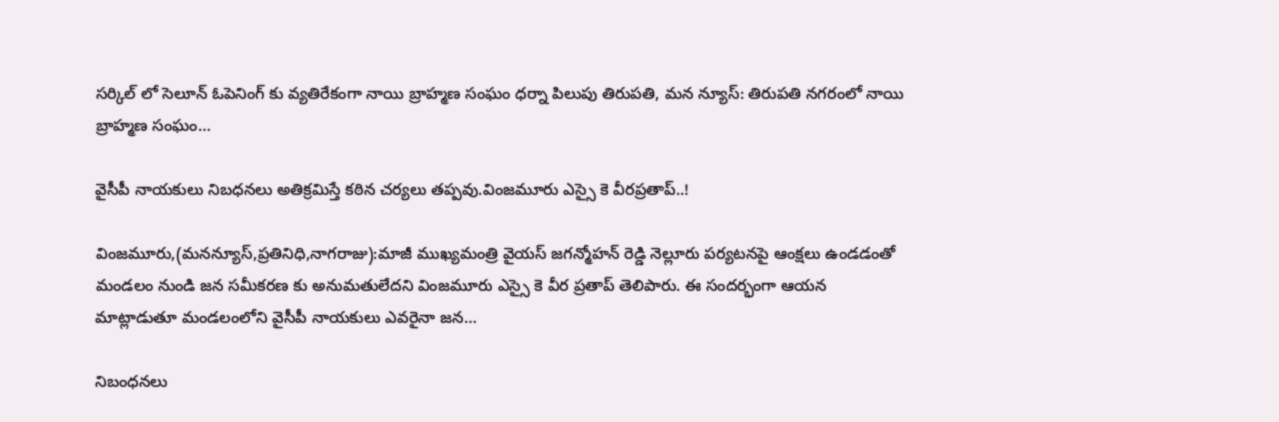సర్కిల్‌ లో సెలూన్ ఓపెనింగ్ కు వ్యతిరేకంగా నాయి బ్రాహ్మణ సంఘం ధర్నా పిలుపు తిరుపతి, మన న్యూస్: తిరుపతి నగరంలో నాయి బ్రాహ్మణ సంఘం…

వైసీపీ నాయకులు నిబధనలు అతిక్రమిస్తే కఠిన చర్యలు తప్పవు.వింజమూరు ఎస్సై కె వీరప్రతాప్..!

వింజమూరు,(మనన్యూస్,ప్రతినిధి,నాగరాజు):మాజీ ముఖ్యమంత్రి వైయస్ జగన్మోహన్ రెడ్డి నెల్లూరు పర్యటనపై ఆంక్షలు ఉండడంతో మండలం నుండి జన సమీకరణ కు అనుమతులేదని వింజమూరు ఎస్సై కె వీర ప్రతాప్ తెలిపారు. ఈ సందర్భంగా ఆయన మాట్లాడుతూ మండలంలోని వైసీపీ నాయకులు ఎవరైనా జన…

నిబంధనలు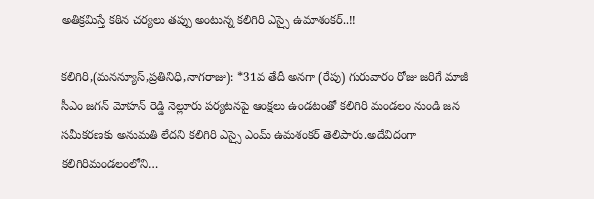అతిక్రమిస్తే కఠిన చర్యలు తప్పు అంటున్న కలిగిరి ఎస్సై ఉమాశంకర్..!!

కలిగిరి,(మనన్యూస్,ప్రతినిధి,నాగరాజు): *31వ తేదీ అనగా (రేపు) గురువారం రోజు జరిగే మాజీ సీఎం జగన్ మోహన్ రెడ్డి నెల్లూరు పర్యటనపై ఆంక్షలు ఉండటంతో కలిగిరి మండలం నుండి జన సమీకరణకు అనుమతి లేదని కలిగిరి ఎస్సై ఎంమ్ ఉమశంకర్ తెలిపారు.అదేవిదంగా కలిగిరిమండలంలోని…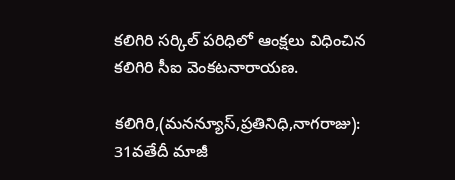కలిగిరి సర్కిల్ పరిధిలో ఆంక్షలు విధించిన కలిగిరి సీఐ వెంకటనారాయణ.

కలిగిరి,(మనన్యూస్,ప్రతినిధి,నాగరాజు): 31వతేదీ మాజీ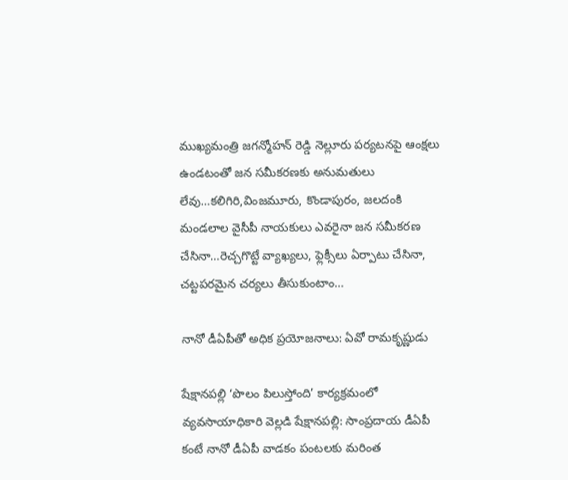ముఖ్యమంత్రి జగన్మోహన్ రెడ్డి నెల్లూరు పర్యటనపై ఆంక్షలు ఉండటంతో జన సమీకరణకు అనుమతులు లేవు…కలిగిరి,వింజమూరు, కొండాపురం, జలదంకి మండలాల వైసీపీ నాయకులు ఎవరైనా జన సమీకరణ చేసినా…రెచ్చగొట్టే వ్యాఖ్యలు, ఫ్లెక్సీలు ఏర్పాటు చేసినా, చట్టపరమైన చర్యలు తీసుకుంటాం…

నానో డీఏపీతో అధిక ప్రయోజనాలు: ఏవో రామకృష్ణుడు

షేక్షానపల్లి ‘పొలం పిలుస్తోంది’ కార్యక్రమంలో వ్యవసాయాధికారి వెల్లడి షేక్షానపల్లి: సాంప్రదాయ డీఏపీ కంటే నానో డీఏపీ వాడకం పంటలకు మరింత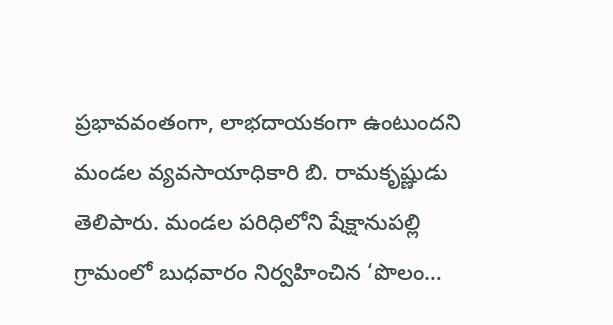ప్రభావవంతంగా, లాభదాయకంగా ఉంటుందని మండల వ్యవసాయాధికారి బి. రామకృష్ణుడు తెలిపారు. మండల పరిధిలోని షేక్షానుపల్లి గ్రామంలో బుధవారం నిర్వహించిన ‘పొలం…